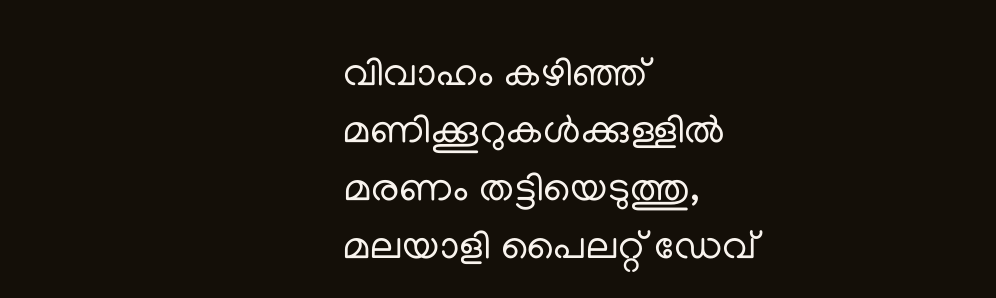വിവാഹം കഴിഞ്ഞ് മണിക്കൂറുകൾക്കുള്ളിൽ മരണം തട്ടിയെടുത്തു, മലയാളി പൈലറ്റ് ഡേവ്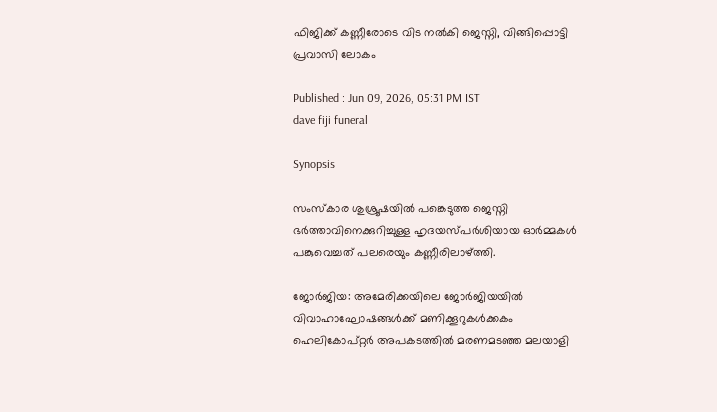ഫിജിക്ക് കണ്ണീരോടെ വിട നൽകി ജെസ്നി, വിങ്ങിപ്പൊട്ടി പ്രവാസി ലോകം

Published : Jun 09, 2026, 05:31 PM IST
dave fiji funeral

Synopsis

സംസ്കാര ശുശ്രൂഷയിൽ പങ്കെടുത്ത ജെസ്നി ഭർത്താവിനെക്കുറിച്ചുള്ള ഹൃദയസ്പർശിയായ ഓർമ്മകൾ പങ്കുവെച്ചത് പലരെയും കണ്ണീരിലാഴ്ത്തി.

ജോർജിയ: അമേരിക്കയിലെ ജോർജിയയിൽ വിവാഹാഘോഷങ്ങൾക്ക് മണിക്കൂറുകൾക്കകം ഹെലികോപ്റ്റർ അപകടത്തിൽ മരണമടഞ്ഞ മലയാളി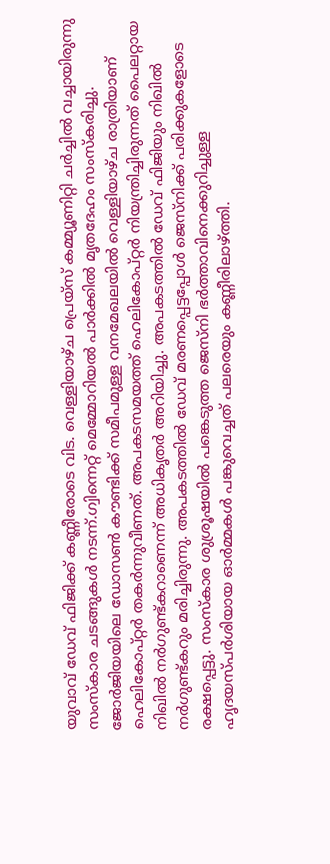യുവാവ് ഡേവ് ഫിജിക്ക് കണ്ണീരോടെ വിട. വെള്ളിയാഴ്ച പ്രെയ്സ് കമ്മ്യൂണിറ്റി ചർച്ചിൽ വച്ചായിരുന്നു സംസ്കാര ചടങ്ങുകൾ നടന്ന്.ഗ്വിന്നെറ്റ് മെമ്മോറിയൽ പാർക്കിൽ മൃതദേഹം സംസ്കരിച്ചു. ജോർജിയയിലെ ഡോസൺ കൗണ്ടിക്ക് സമീപമുള്ള വനമേഖലയിൽ വെള്ളിയാഴ്ച രാത്രിയാണ് ഹെലികോപ്റ്റർ തകർന്നുവീണത്. അപകടസമയത്ത് ഹെലികോപ്റ്റർ നിയന്ത്രിച്ചിരുന്നത് പൈലറ്റായ നിഖിൽ നർഗുണ്ട്കറാണെന്ന് അധികൃതർ അറിയിച്ചു. അപകടത്തിൽ ഡേവ് ഫിജിയും നിഖിൽ നർഗുണ്ട്കറും മരിച്ചിരുന്നു. അപകടത്തിൽ ഡേവ് മരണപ്പെട്ടപ്പോൾ ജെസ്നിക്ക് പരിക്കുകളോടെ രക്ഷപ്പെട്ടു. സംസ്കാര ശുശ്രൂഷയിൽ പങ്കെടുത്ത ജെസ്നി ഭർത്താവിനെക്കുറിച്ചുള്ള ഹൃദയസ്പർശിയായ ഓർമ്മകൾ പങ്കുവെച്ചത് പലരെയും കണ്ണീരിലാഴ്ത്തി.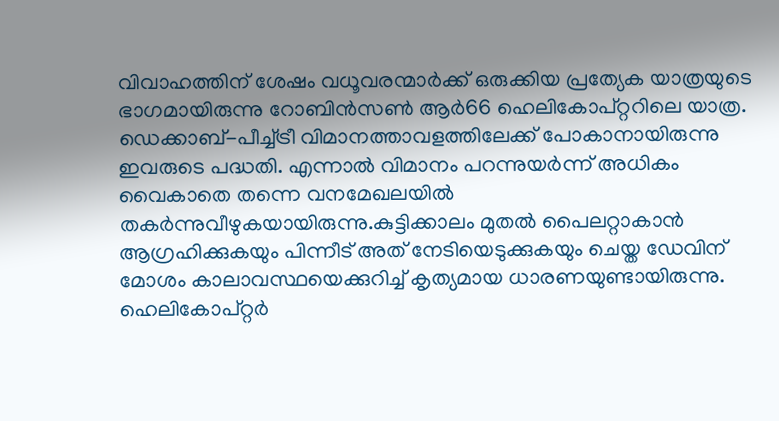വിവാഹത്തിന് ശേഷം വധൂവരന്മാർക്ക് ഒരുക്കിയ പ്രത്യേക യാത്രയുടെ ഭാഗമായിരുന്നു റോബിൻസൺ ആർ66 ഹെലികോപ്റ്ററിലെ യാത്ര. ഡെക്കാബ്-പീച്ച്ട്രീ വിമാനത്താവളത്തിലേക്ക് പോകാനായിരുന്നു ഇവരുടെ പദ്ധതി. എന്നാൽ വിമാനം പറന്നുയർന്ന് അധികം വൈകാതെ തന്നെ വനമേഖലയിൽ തകർന്നുവീഴുകയായിരുന്നു.കുട്ടിക്കാലം മുതൽ പൈലറ്റാകാൻ ആഗ്രഹിക്കുകയും പിന്നീട് അത് നേടിയെടുക്കുകയും ചെയ്ത ഡേവിന് മോശം കാലാവസ്ഥയെക്കുറിച്ച് കൃത്യമായ ധാരണയുണ്ടായിരുന്നു. ഹെലികോപ്റ്റർ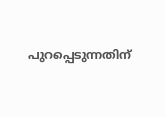പുറപ്പെടുന്നതിന്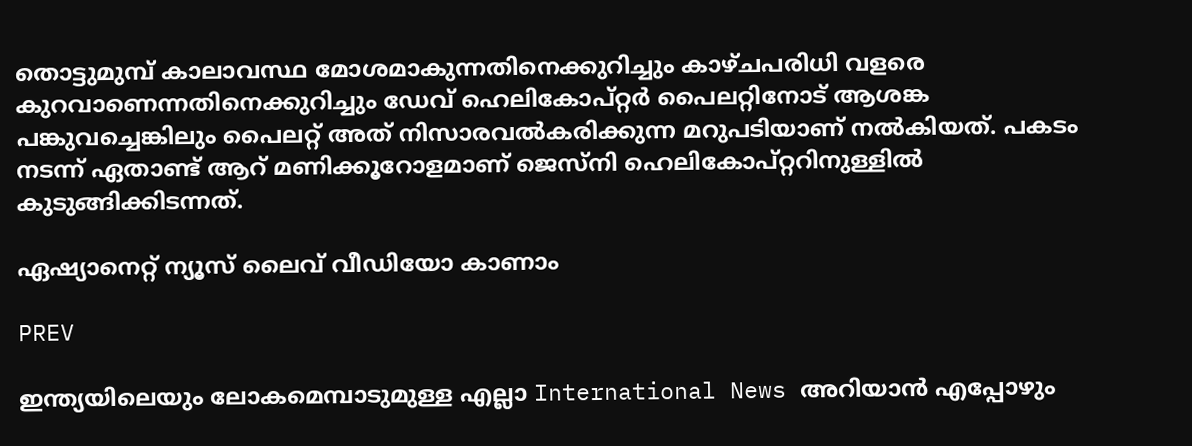തൊട്ടുമുമ്പ് കാലാവസ്ഥ മോശമാകുന്നതിനെക്കുറിച്ചും കാഴ്ചപരിധി വളരെ കുറവാണെന്നതിനെക്കുറിച്ചും ഡേവ് ഹെലികോപ്റ്റർ പൈലറ്റിനോട് ആശങ്ക പങ്കുവച്ചെങ്കിലും പൈലറ്റ് അത് നിസാരവൽകരിക്കുന്ന മറുപടിയാണ് നൽകിയത്. പകടം നടന്ന് ഏതാണ്ട് ആറ് മണിക്കൂറോളമാണ് ജെസ്നി ഹെലികോപ്റ്ററിനുള്ളിൽ കുടുങ്ങിക്കിടന്നത്.

ഏഷ്യാനെറ്റ് ന്യൂസ് ലൈവ് വീഡിയോ കാണാം

PREV

ഇന്ത്യയിലെയും ലോകമെമ്പാടുമുള്ള എല്ലാ International News അറിയാൻ എപ്പോഴും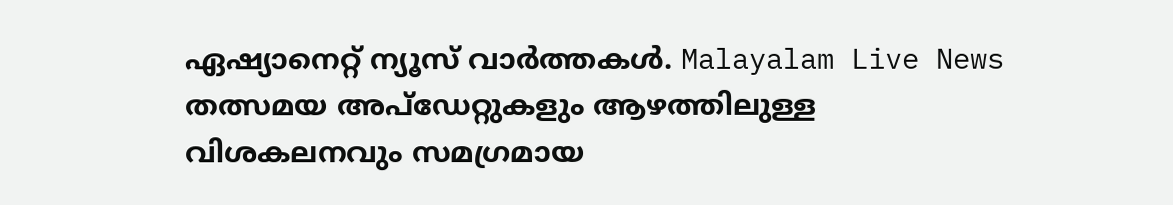ഏഷ്യാനെറ്റ് ന്യൂസ് വാർത്തകൾ. Malayalam Live News  തത്സമയ അപ്‌ഡേറ്റുകളും ആഴത്തിലുള്ള വിശകലനവും സമഗ്രമായ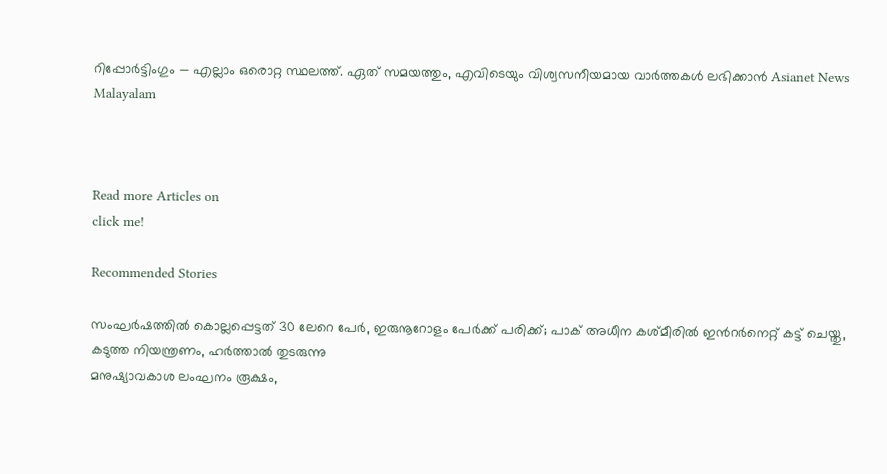റിപ്പോർട്ടിംഗും — എല്ലാം ഒരൊറ്റ സ്ഥലത്ത്. ഏത് സമയത്തും, എവിടെയും വിശ്വസനീയമായ വാർത്തകൾ ലഭിക്കാൻ Asianet News Malayalam



Read more Articles on
click me!

Recommended Stories

സംഘർഷത്തിൽ കൊല്ലപ്പെട്ടത് 30 ലേറെ പേർ, ഇരുനൂറോളം പേർക്ക് പരിക്ക്; പാക് അധീന കശ്മീരിൽ ഇന്‍റർനെറ്റ് കട്ട് ചെയ്തു, കടുത്ത നിയന്ത്രണം, ഹർത്താൽ തുടരുന്നു
മനുഷ്യാവകാശ ലംഘനം രൂക്ഷം,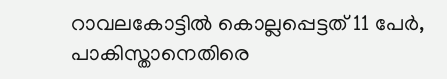റാവലകോട്ടിൽ കൊല്ലപ്പെട്ടത് 11 പേർ, പാകിസ്താനെതിരെ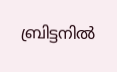ബ്രിട്ടനിൽ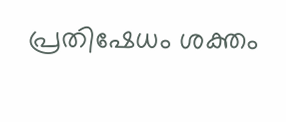പ്രതിഷേധം ശക്തം